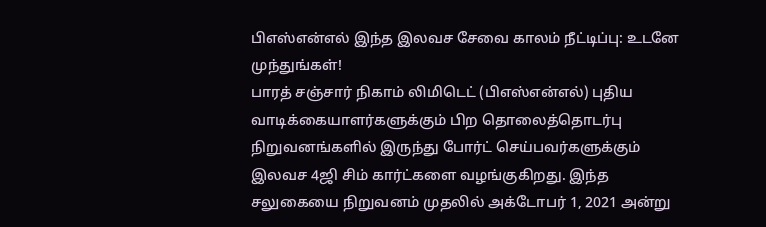பிஎஸ்என்எல் இந்த இலவச சேவை காலம் நீட்டிப்பு: உடனே முந்துங்கள்!
பாரத் சஞ்சார் நிகாம் லிமிடெட் (பிஎஸ்என்எல்) புதிய வாடிக்கையாளர்களுக்கும் பிற தொலைத்தொடர்பு நிறுவனங்களில் இருந்து போர்ட் செய்பவர்களுக்கும் இலவச 4ஜி சிம் கார்ட்களை வழங்குகிறது. இந்த சலுகையை நிறுவனம் முதலில் அக்டோபர் 1, 2021 அன்று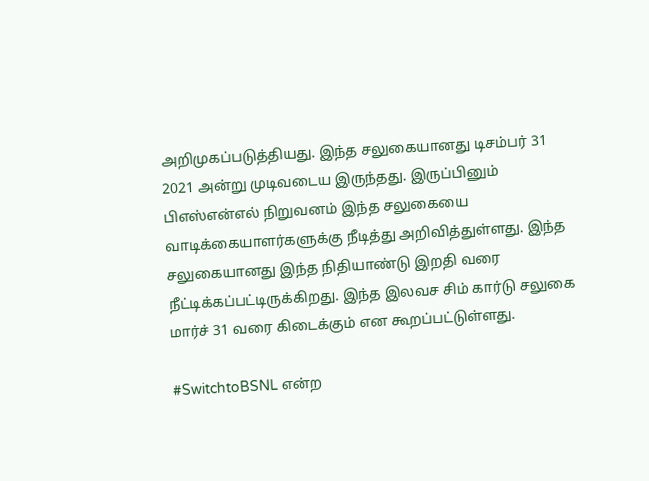அறிமுகப்படுத்தியது. இந்த சலுகையானது டிசம்பர் 31 2021 அன்று முடிவடைய இருந்தது. இருப்பினும் பிஎஸ்என்எல் நிறுவனம் இந்த சலுகையை வாடிக்கையாளர்களுக்கு நீடித்து அறிவித்துள்ளது. இந்த சலுகையானது இந்த நிதியாண்டு இறதி வரை நீட்டிக்கப்பட்டிருக்கிறது. இந்த இலவச சிம் கார்டு சலுகை மார்ச் 31 வரை கிடைக்கும் என கூறப்பட்டுள்ளது.

#SwitchtoBSNL என்ற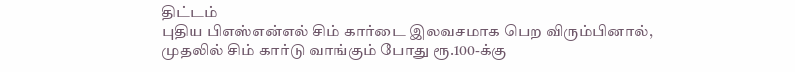திட்டம்
புதிய பிஎஸ்என்எல் சிம் கார்டை இலவசமாக பெற விரும்பினால், முதலில் சிம் கார்டு வாங்கும் போது ரூ.100-க்கு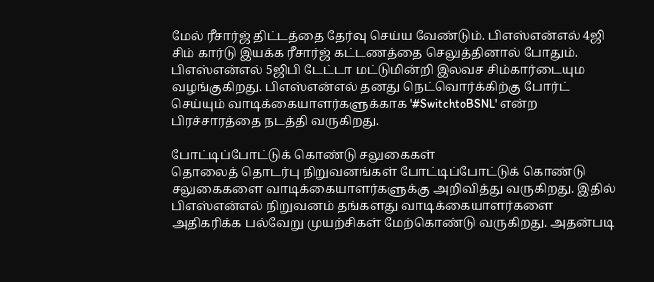மேல் ரீசார்ஜ் திட்டத்தை தேர்வு செய்ய வேண்டும். பிஎஸ்என்எல் 4ஜி சிம் கார்டு இயக்க ரீசார்ஜ் கட்டணத்தை செலுத்தினால் போதும். பிஎஸ்என்எல் 5ஜிபி டேட்டா மட்டுமின்றி இலவச சிம்கார்டையும வழங்குகிறது. பிஎஸ்என்எல் தனது நெட்வொர்க்கிற்கு போர்ட் செய்யும் வாடிக்கையாளர்களுக்காக '#SwitchtoBSNL' என்ற பிரச்சாரத்தை நடத்தி வருகிறது.

போட்டிப்போட்டுக் கொண்டு சலுகைகள்
தொலைத் தொடர்பு நிறுவனங்கள் போட்டிப்போட்டுக் கொண்டு சலுகைகளை வாடிக்கையாளர்களுக்கு அறிவித்து வருகிறது. இதில் பிஎஸ்என்எல் நிறுவனம் தங்களது வாடிக்கையாளர்களை அதிகரிக்க பல்வேறு முயற்சிகள் மேற்கொண்டு வருகிறது. அதன்படி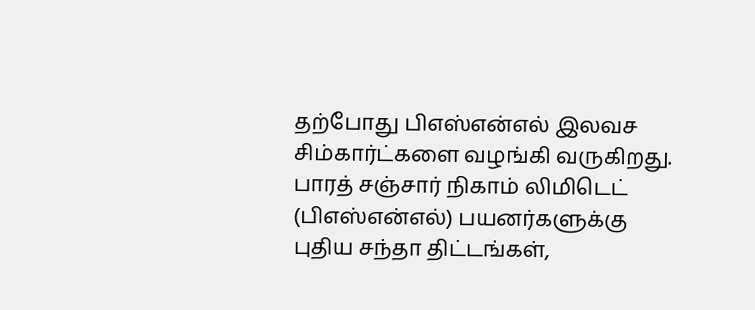தற்போது பிஎஸ்என்எல் இலவச சிம்கார்ட்களை வழங்கி வருகிறது. பாரத் சஞ்சார் நிகாம் லிமிடெட் (பிஎஸ்என்எல்) பயனர்களுக்கு புதிய சந்தா திட்டங்கள்,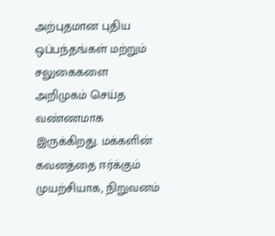அற்புதமான புதிய ஒப்பந்தங்கள் மற்றும் சலுகைகளை அறிமுகம் செய்த வண்ணமாக இருக்கிறது. மக்களின் கவனத்தை ஈர்க்கும் முயற்சியாக, நிறுவனம்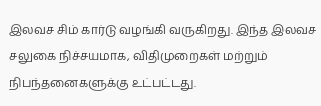இலவச சிம் கார்டு வழங்கி வருகிறது. இந்த இலவச சலுகை நிச்சயமாக, விதிமுறைகள் மற்றும் நிபந்தனைகளுக்கு உட்பட்டது.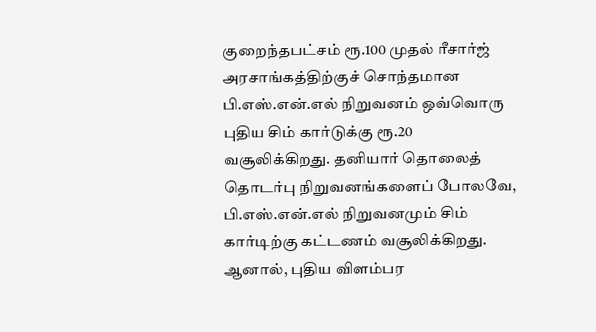குறைந்தபட்சம் ரூ.100 முதல் ரீசார்ஜ்
அரசாங்கத்திற்குச் சொந்தமான பி.எஸ்.என்.எல் நிறுவனம் ஒவ்வொரு புதிய சிம் கார்டுக்கு ரூ.20 வசூலிக்கிறது. தனியார் தொலைத் தொடர்பு நிறுவனங்களைப் போலவே, பி.எஸ்.என்.எல் நிறுவனமும் சிம் கார்டிற்கு கட்டணம் வசூலிக்கிறது. ஆனால், புதிய விளம்பர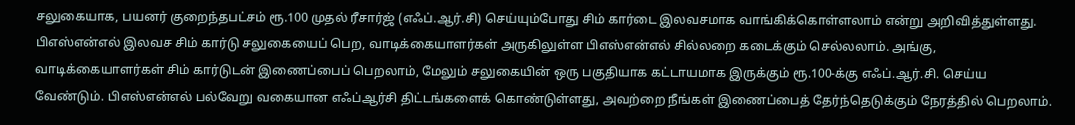சலுகையாக, பயனர் குறைந்தபட்சம் ரூ.100 முதல் ரீசார்ஜ் (எஃப்.ஆர்.சி) செய்யும்போது சிம் கார்டை இலவசமாக வாங்கிக்கொள்ளலாம் என்று அறிவித்துள்ளது. பிஎஸ்என்எல் இலவச சிம் கார்டு சலுகையைப் பெற, வாடிக்கையாளர்கள் அருகிலுள்ள பிஎஸ்என்எல் சில்லறை கடைக்கும் செல்லலாம். அங்கு, வாடிக்கையாளர்கள் சிம் கார்டுடன் இணைப்பைப் பெறலாம், மேலும் சலுகையின் ஒரு பகுதியாக கட்டாயமாக இருக்கும் ரூ.100-க்கு எஃப்.ஆர்.சி. செய்ய வேண்டும். பிஎஸ்என்எல் பல்வேறு வகையான எஃப்ஆர்சி திட்டங்களைக் கொண்டுள்ளது, அவற்றை நீங்கள் இணைப்பைத் தேர்ந்தெடுக்கும் நேரத்தில் பெறலாம்.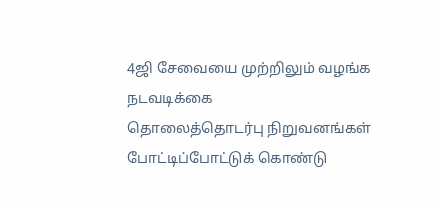4ஜி சேவையை முற்றிலும் வழங்க நடவடிக்கை
தொலைத்தொடர்பு நிறுவனங்கள் போட்டிப்போட்டுக் கொண்டு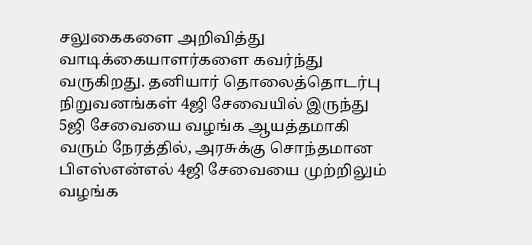சலுகைகளை அறிவித்து வாடிக்கையாளர்களை கவர்ந்து வருகிறது. தனியார் தொலைத்தொடர்பு நிறுவனங்கள் 4ஜி சேவையில் இருந்து 5ஜி சேவையை வழங்க ஆயத்தமாகி வரும் நேரத்தில், அரசுக்கு சொந்தமான பிஎஸ்என்எல் 4ஜி சேவையை முற்றிலும் வழங்க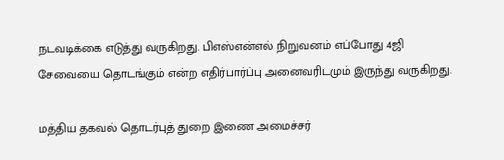நடவடிக்கை எடுத்து வருகிறது. பிஎஸ்என்எல் நிறுவனம் எப்போது 4ஜி சேவையை தொடங்கும் என்ற எதிர்பார்ப்பு அனைவரிடமும் இருந்து வருகிறது.

மத்திய தகவல் தொடர்புத் துறை இணை அமைச்சர்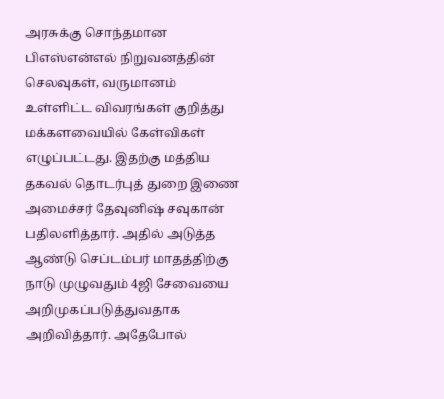அரசுக்கு சொந்தமான பிஎஸ்என்எல் நிறுவனத்தின் செலவுகள், வருமானம் உள்ளிட்ட விவரங்கள் குறித்து மக்களவையில் கேள்விகள் எழுப்பட்டது. இதற்கு மத்திய தகவல் தொடர்புத் துறை இணை அமைச்சர் தேவுனிஷ் சவுகான் பதிலளித்தார். அதில் அடுத்த ஆண்டு செப்டம்பர் மாதத்திற்கு நாடு முழுவதும் 4ஜி சேவையை அறிமுகப்படுத்துவதாக அறிவித்தார். அதேபோல்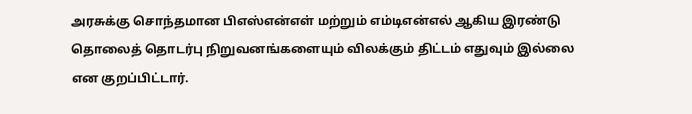அரசுக்கு சொந்தமான பிஎஸ்என்எள் மற்றும் எம்டிஎன்எல் ஆகிய இரண்டு தொலைத் தொடர்பு நிறுவனங்களையும் விலக்கும் திட்டம் எதுவும் இல்லை என குறப்பிட்டார்.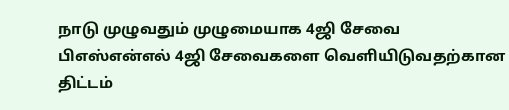நாடு முழுவதும் முழுமையாக 4ஜி சேவை
பிஎஸ்என்எல் 4ஜி சேவைகளை வெளியிடுவதற்கான திட்டம்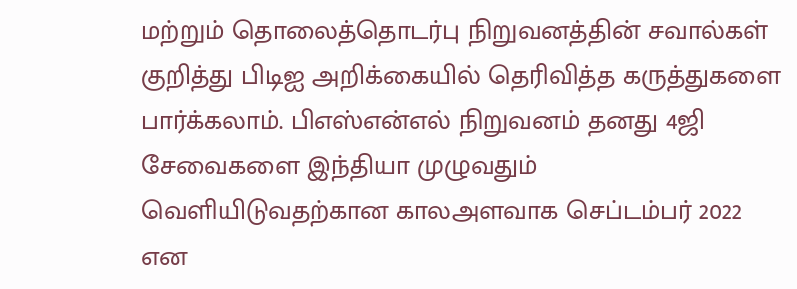மற்றும் தொலைத்தொடர்பு நிறுவனத்தின் சவால்கள் குறித்து பிடிஐ அறிக்கையில் தெரிவித்த கருத்துகளை பார்க்கலாம். பிஎஸ்என்எல் நிறுவனம் தனது 4ஜி சேவைகளை இந்தியா முழுவதும் வெளியிடுவதற்கான காலஅளவாக செப்டம்பர் 2022 என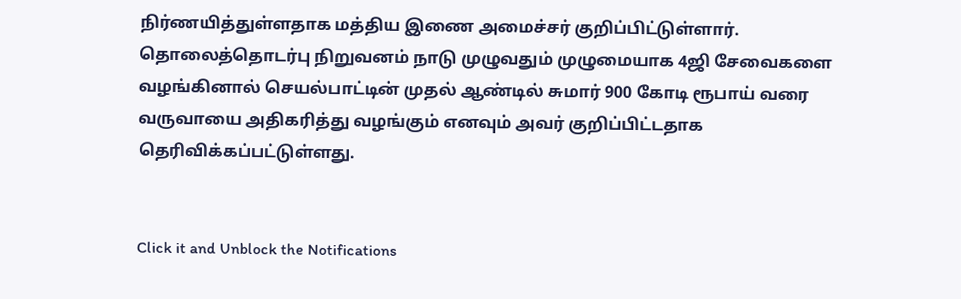நிர்ணயித்துள்ளதாக மத்திய இணை அமைச்சர் குறிப்பிட்டுள்ளார். தொலைத்தொடர்பு நிறுவனம் நாடு முழுவதும் முழுமையாக 4ஜி சேவைகளை வழங்கினால் செயல்பாட்டின் முதல் ஆண்டில் சுமார் 900 கோடி ரூபாய் வரை வருவாயை அதிகரித்து வழங்கும் எனவும் அவர் குறிப்பிட்டதாக தெரிவிக்கப்பட்டுள்ளது.


Click it and Unblock the Notifications